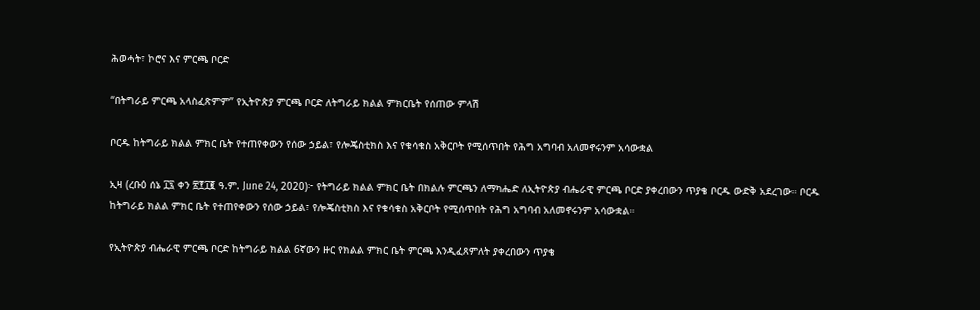ሕወሓት፣ ኮሮና እና ምርጫ ቦርድ

“በትግራይ ምርጫ አላስፈጽምም” የኢትዮጵያ ምርጫ ቦርድ ለትግራይ ክልል ምክርቤት የሰጠው ምላሽ

ቦርዱ ከትግራይ ክልል ምክር ቤት የተጠየቀውን የሰው ኃይል፣ የሎጄስቲክስ እና የቁሳቁስ አቅርቦት የሚሰጥበት የሕግ አግባብ አለመኖሩንም አሳውቋል

ኢዛ (ረቡዕ ሰኔ ፲፯ ቀን ፳፻፲፪ ዓ.ም. June 24, 2020)፦ የትግራይ ክልል ምክር ቤት በክልሉ ምርጫን ለማካሔድ ለኢትዮጵያ ብሔራዊ ምርጫ ቦርድ ያቀረበውን ጥያቄ ቦርዱ ውድቅ አደረገው። ቦርዱ ከትግራይ ክልል ምክር ቤት የተጠየቀውን የሰው ኃይል፣ የሎጄስቲክስ እና የቁሳቁስ አቅርቦት የሚሰጥበት የሕግ አግባብ አለመኖሩንም አሳውቋል።

የኢትዮጵያ ብሔራዊ ምርጫ ቦርድ ከትግራይ ክልል 6ኛውን ዙር የክልል ምክር ቤት ምርጫ እንዲፈጸምለት ያቀረበውን ጥያቄ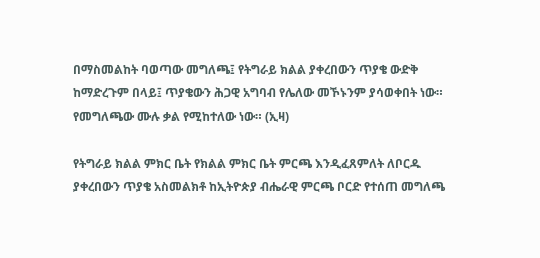በማስመልከት ባወጣው መግለጫ፤ የትግራይ ክልል ያቀረበውን ጥያቄ ውድቅ ከማድረጉም በላይ፤ ጥያቄውን ሕጋዊ አግባብ የሌለው መኾኑንም ያሳወቀበት ነው። የመግለጫው ሙሉ ቃል የሚከተለው ነው። (ኢዛ)

የትግራይ ክልል ምክር ቤት የክልል ምክር ቤት ምርጫ እንዲፈጸምለት ለቦርዱ ያቀረበውን ጥያቄ አስመልክቶ ከኢትዮጵያ ብሔራዊ ምርጫ ቦርድ የተሰጠ መግለጫ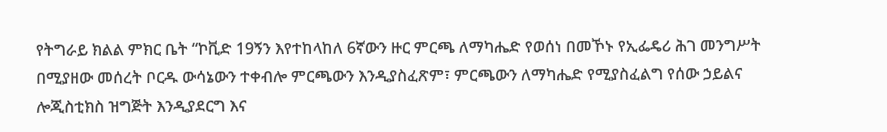የትግራይ ክልል ምክር ቤት “ኮቪድ 19ኝን እየተከላከለ 6ኛውን ዙር ምርጫ ለማካሔድ የወሰነ በመኾኑ የኢፌዴሪ ሕገ መንግሥት በሚያዘው መሰረት ቦርዱ ውሳኔውን ተቀብሎ ምርጫውን እንዲያስፈጽም፣ ምርጫውን ለማካሔድ የሚያስፈልግ የሰው ኃይልና ሎጂስቲክስ ዝግጅት እንዲያደርግ እና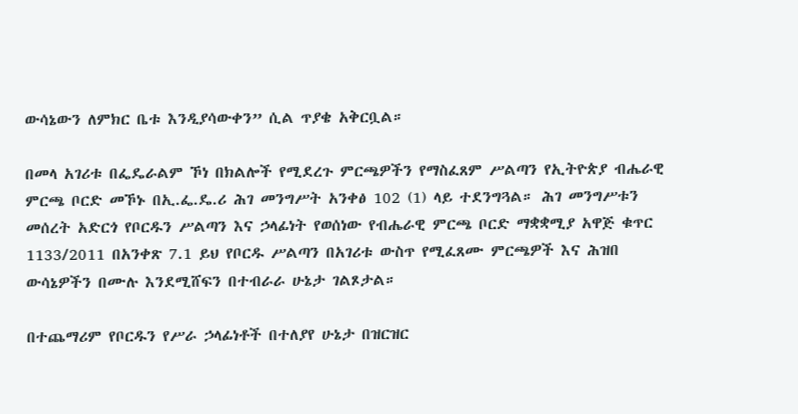ውሳኔውን ለምክር ቤቱ እንዲያሳውቀን” ሲል ጥያቄ አቅርቧል።

በመላ አገሪቱ በፌዴራልም ኾነ በክልሎች የሚደረጉ ምርጫዎችን የማስፈጸም ሥልጣን የኢትዮጵያ ብሔራዊ ምርጫ ቦርድ መኾኑ በኢ.ፌ.ዴ.ሪ ሕገ መንግሥት አንቀፅ 102 (1) ላይ ተደንግጓል። ሕገ መንግሥቱን መሰረት አድርጎ የቦርዱን ሥልጣን እና ኃላፊነት የወሰነው የብሔራዊ ምርጫ ቦርድ ማቋቋሚያ አዋጅ ቁጥር 1133/2011 በአንቀጽ 7.1 ይህ የቦርዱ ሥልጣን በአገሪቱ ውስጥ የሚፈጸሙ ምርጫዎች እና ሕዝበ ውሳኔዎችን በሙሉ እንደሚሸፍን በተብራራ ሁኔታ ገልጾታል።

በተጨማሪም የቦርዱን የሥራ ኃላፊነቶች በተለያየ ሁኔታ በዝርዝር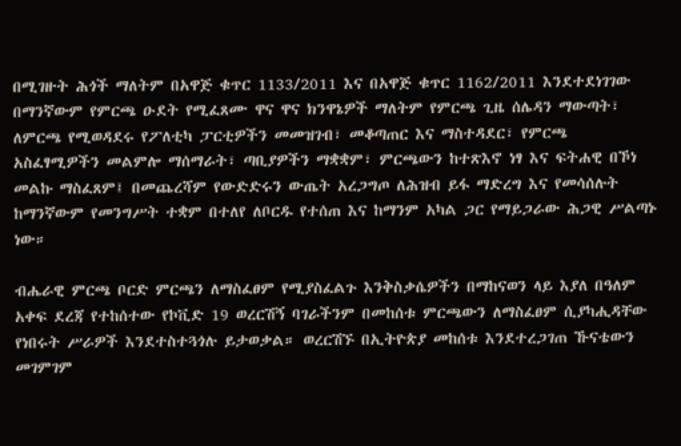በሚገዙት ሕጎች ማለትም በአዋጅ ቁጥር 1133/2011 እና በአዋጅ ቁጥር 1162/2011 እንደተደነገገው በማንኛውም የምርጫ ዑደት የሚፈጸሙ ዋና ዋና ክንዋኔዎች ማለትም የምርጫ ጊዜ ሰሌዳን ማውጣት፣ ለምርጫ የሚወዳደሩ የፖለቲካ ፓርቲዎችን መመዝገብ፣ መቆጣጠር እና ማስተዳደር፣ የምርጫ አስፈፃሚዎችን መልምሎ ማሰማራት፣ ጣቢያዎችን ማቋቋም፣ ምርጫውን ከተጽእኖ ነፃ እና ፍትሐዊ በኾነ መልኩ ማስፈጸም፤ በመጨረሻም የውድድሩን ውጤት አረጋግጦ ለሕዝብ ይፋ ማድረግ እና የመሳሰሉት ከማንኛውም የመንግሥት ተቋም በተለየ ለቦርዱ የተሰጠ እና ከማንም አካል ጋር የማይጋራው ሕጋዊ ሥልጣኑ ነው።

ብሔራዊ ምርጫ ቦርድ ምርጫን ለማስፈፀም የሚያስፈልጉ እንቅስቃሴዎችን በማከናወን ላይ እያለ በዓለም አቀፍ ደረጃ የተከሰተው የኮቪድ 19 ወረርሽኝ ባገራችንም በመከሰቱ ምርጫውን ለማስፈፀም ሲያካሒዳቸው የነበሩት ሥራዎች እንደተስተጓጎሉ ይታወቃል። ወረርሽኙ በኢትዮጵያ መከሰቱ እንደተረጋገጠ ኹናቴውን መገምገም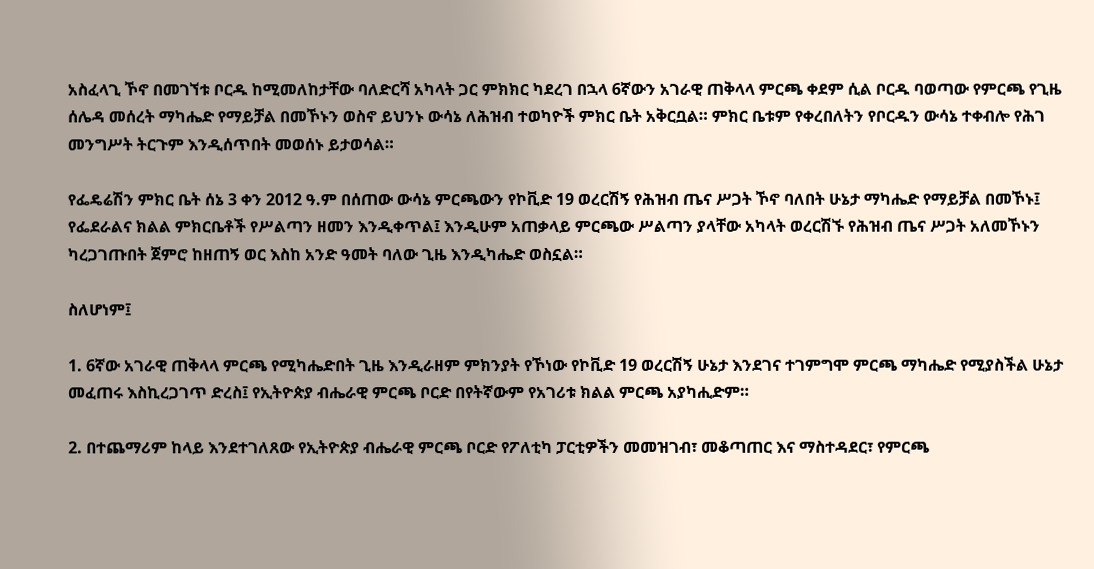አስፈላጊ ኾኖ በመገኘቱ ቦርዱ ከሚመለከታቸው ባለድርሻ አካላት ጋር ምክክር ካደረገ በኋላ 6ኛውን አገራዊ ጠቅላላ ምርጫ ቀደም ሲል ቦርዱ ባወጣው የምርጫ የጊዜ ሰሌዳ መሰረት ማካሔድ የማይቻል በመኾኑን ወስኖ ይህንኑ ውሳኔ ለሕዝብ ተወካዮች ምክር ቤት አቅርቧል። ምክር ቤቱም የቀረበለትን የቦርዱን ውሳኔ ተቀብሎ የሕገ መንግሥት ትርጉም እንዲሰጥበት መወሰኑ ይታወሳል።

የፌዴሬሽን ምክር ቤት ሰኔ 3 ቀን 2012 ዓ.ም በሰጠው ውሳኔ ምርጫውን የኮቪድ 19 ወረርሽኝ የሕዝብ ጤና ሥጋት ኾኖ ባለበት ሁኔታ ማካሔድ የማይቻል በመኾኑ፤ የፌደራልና ክልል ምክርቤቶች የሥልጣን ዘመን እንዲቀጥል፤ እንዲሁም አጠቃላይ ምርጫው ሥልጣን ያላቸው አካላት ወረርሽኙ የሕዝብ ጤና ሥጋት አለመኾኑን ካረጋገጡበት ጀምሮ ከዘጠኝ ወር እስከ አንድ ዓመት ባለው ጊዜ እንዲካሔድ ወስኗል።

ስለሆነም፤

1. 6ኛው አገራዊ ጠቅላላ ምርጫ የሚካሔድበት ጊዜ እንዲራዘም ምክንያት የኾነው የኮቪድ 19 ወረርሽኝ ሁኔታ እንደገና ተገምግሞ ምርጫ ማካሔድ የሚያስችል ሁኔታ መፈጠሩ እስኪረጋገጥ ድረስ፤ የኢትዮጵያ ብሔራዊ ምርጫ ቦርድ በየትኛውም የአገሪቱ ክልል ምርጫ አያካሒድም።

2. በተጨማሪም ከላይ እንደተገለጸው የኢትዮጵያ ብሔራዊ ምርጫ ቦርድ የፖለቲካ ፓርቲዎችን መመዝገብ፣ መቆጣጠር እና ማስተዳደር፣ የምርጫ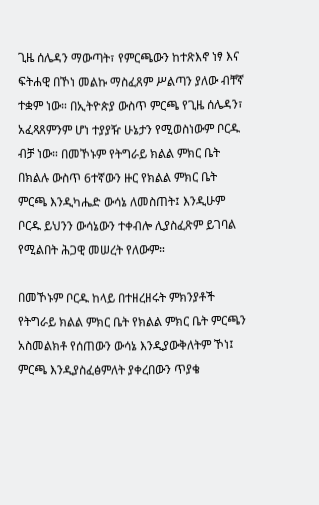ጊዜ ሰሌዳን ማውጣት፣ የምርጫውን ከተጽእኖ ነፃ እና ፍትሐዊ በኾነ መልኩ ማስፈጸም ሥልጣን ያለው ብቸኛ ተቋም ነው። በኢትዮጵያ ውስጥ ምርጫ የጊዜ ሰሌዳን፣ አፈጻጸምንም ሆነ ተያያዥ ሁኔታን የሚወስነውም ቦርዱ ብቻ ነው። በመኾኑም የትግራይ ክልል ምክር ቤት በክልሉ ውስጥ 6ተኛውን ዙር የክልል ምክር ቤት ምርጫ እንዲካሔድ ውሳኔ ለመስጠት፤ እንዲሁም ቦርዱ ይህንን ውሳኔውን ተቀብሎ ሊያስፈጽም ይገባል የሚልበት ሕጋዊ መሠረት የለውም።

በመኾኑም ቦርዱ ከላይ በተዘረዘሩት ምክንያቶች የትግራይ ክልል ምክር ቤት የክልል ምክር ቤት ምርጫን አስመልክቶ የሰጠውን ውሳኔ እንዲያውቅለትም ኾነ፤ ምርጫ እንዲያስፈፅምለት ያቀረበውን ጥያቄ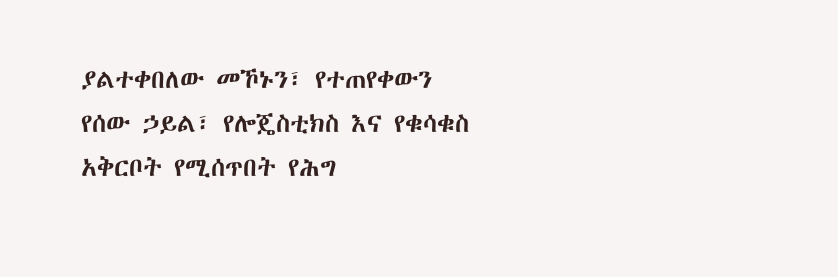ያልተቀበለው መኾኑን፣ የተጠየቀውን የሰው ኃይል፣ የሎጄስቲክስ እና የቁሳቁስ አቅርቦት የሚሰጥበት የሕግ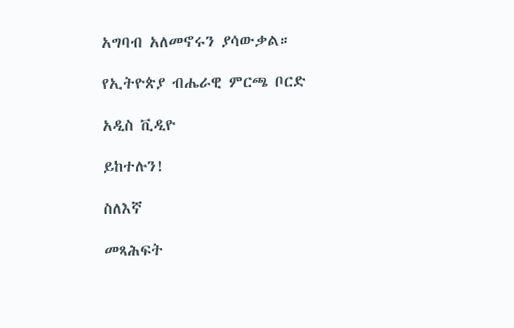አግባብ አለመኖሩን ያሳውቃል።

የኢትዮጵያ ብሔራዊ ምርጫ ቦርድ

አዲስ ቪዲዮ

ይከተሉን!

ስለእኛ

መጻሕፍት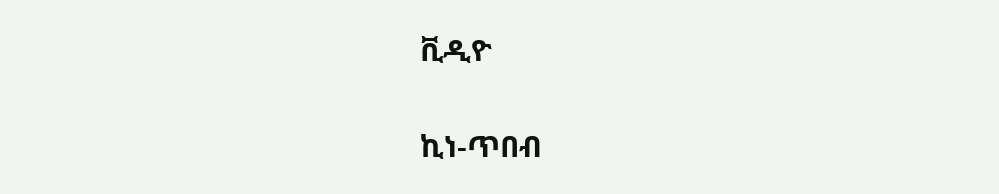ቪዲዮ

ኪነ-ጥበብ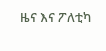ዜና እና ፖለቲካ